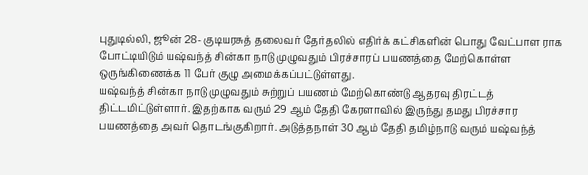புதுடில்லி, ஜூன் 28- குடியரசுத் தலைவர் தேர்தலில் எதிர்க் கட்சிகளின் பொது வேட்பாள ராக போட்டியிடும் யஷ்வந்த் சின்கா நாடு முழுவதும் பிரச்சாரப் பயணத்தை மேற்கொள்ள ஒருங்கிணைக்க 11 பேர் குழு அமைக்கப்பட்டுள்ளது.
யஷ்வந்த் சின்கா நாடு முழுவதும் சுற்றுப் பயணம் மேற்கொண்டு ஆதரவு திரட்டத் திட்டமிட்டுள்ளார். இதற்காக வரும் 29 ஆம் தேதி கேரளாவில் இருந்து தமது பிரச்சார பயணத்தை அவர் தொடங்குகிறார். அடுத்தநாள் 30 ஆம் தேதி தமிழ்நாடு வரும் யஷ்வந்த்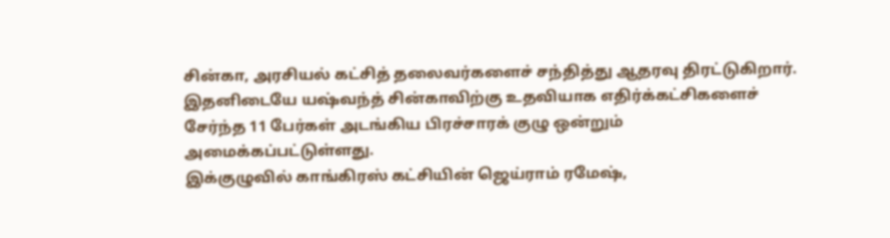சின்கா, அரசியல் கட்சித் தலைவர்களைச் சந்தித்து ஆதரவு திரட்டுகிறார். இதனிடையே யஷ்வந்த் சின்காவிற்கு உதவியாக எதிர்க்கட்சிகளைச் சேர்ந்த 11 பேர்கள் அடங்கிய பிரச்சாரக் குழு ஒன்றும் அமைக்கப்பட்டுள்ளது.
இக்குழுவில் காங்கிரஸ் கட்சியின் ஜெய்ராம் ரமேஷ்,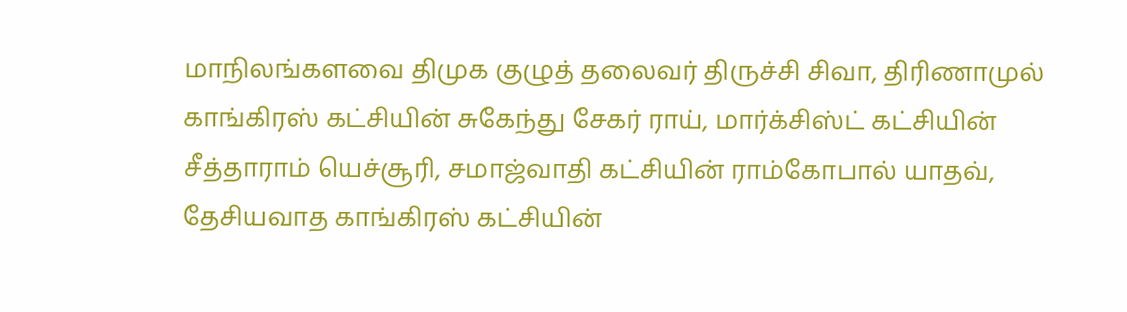மாநிலங்களவை திமுக குழுத் தலைவர் திருச்சி சிவா, திரிணாமுல் காங்கிரஸ் கட்சியின் சுகேந்து சேகர் ராய், மார்க்சிஸ்ட் கட்சியின் சீத்தாராம் யெச்சூரி, சமாஜ்வாதி கட்சியின் ராம்கோபால் யாதவ், தேசியவாத காங்கிரஸ் கட்சியின்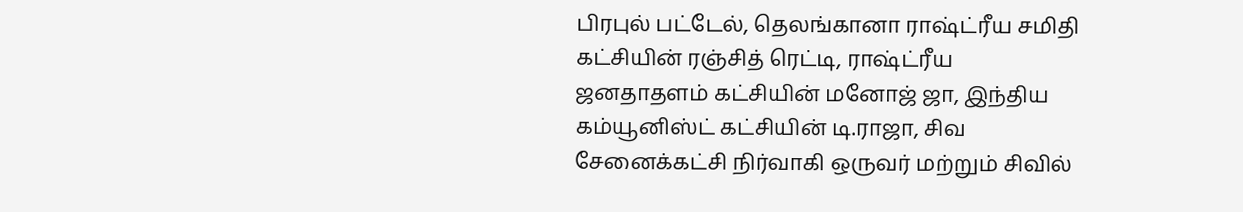பிரபுல் பட்டேல், தெலங்கானா ராஷ்ட்ரீய சமிதி கட்சியின் ரஞ்சித் ரெட்டி, ராஷ்ட்ரீய ஜனதாதளம் கட்சியின் மனோஜ் ஜா, இந்திய கம்யூனிஸ்ட் கட்சியின் டி.ராஜா, சிவ சேனைக்கட்சி நிர்வாகி ஒருவர் மற்றும் சிவில்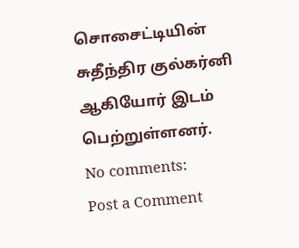சொசைட்டியின் சுதீந்திர குல்கர்னி ஆகியோர் இடம் பெற்றுள்ளனர்.
No comments:
Post a Comment